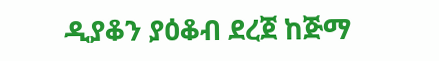ዲያቆን ያዕቆብ ደረጀ ከጅማ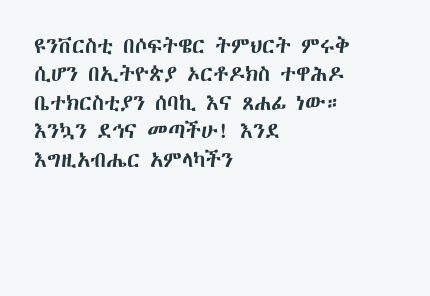ዩንቨርስቲ በሶፍትዌር ትምህርት ምሩቅ ሲሆን በኢትዮጵያ ኦርቶዶክስ ተዋሕዶ ቤተክርስቲያን ሰባኪ እና ጸሐፊ ነው። እንኳን ደኅና መጣችሁ! እንደ እግዚአብሔር አምላካችን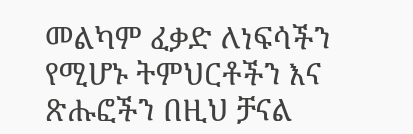መልካም ፈቃድ ለነፍሳችን የሚሆኑ ትምህርቶችን እና ጽሑፎችን በዚህ ቻናል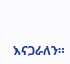እናጋራለን።